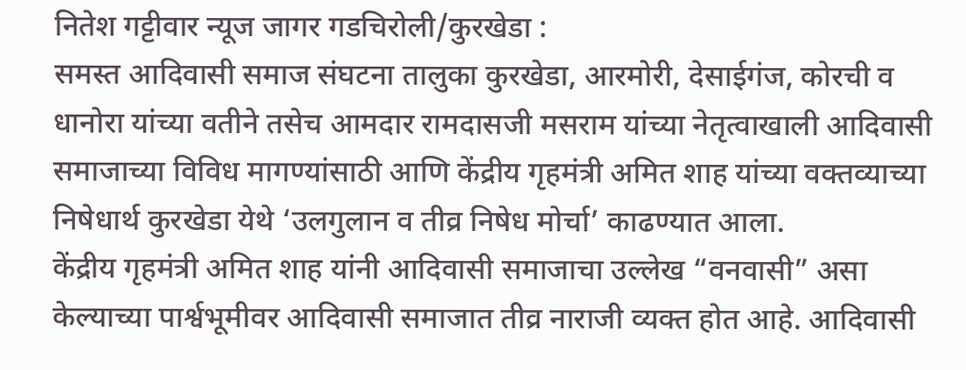नितेश गट्टीवार न्यूज जागर गडचिरोली/कुरखेडा :
समस्त आदिवासी समाज संघटना तालुका कुरखेडा, आरमोरी, देसाईगंज, कोरची व धानोरा यांच्या वतीने तसेच आमदार रामदासजी मसराम यांच्या नेतृत्वाखाली आदिवासी समाजाच्या विविध मागण्यांसाठी आणि केंद्रीय गृहमंत्री अमित शाह यांच्या वक्तव्याच्या निषेधार्थ कुरखेडा येथे ‘उलगुलान व तीव्र निषेध मोर्चा’ काढण्यात आला.
केंद्रीय गृहमंत्री अमित शाह यांनी आदिवासी समाजाचा उल्लेख “वनवासी” असा केल्याच्या पार्श्वभूमीवर आदिवासी समाजात तीव्र नाराजी व्यक्त होत आहे. आदिवासी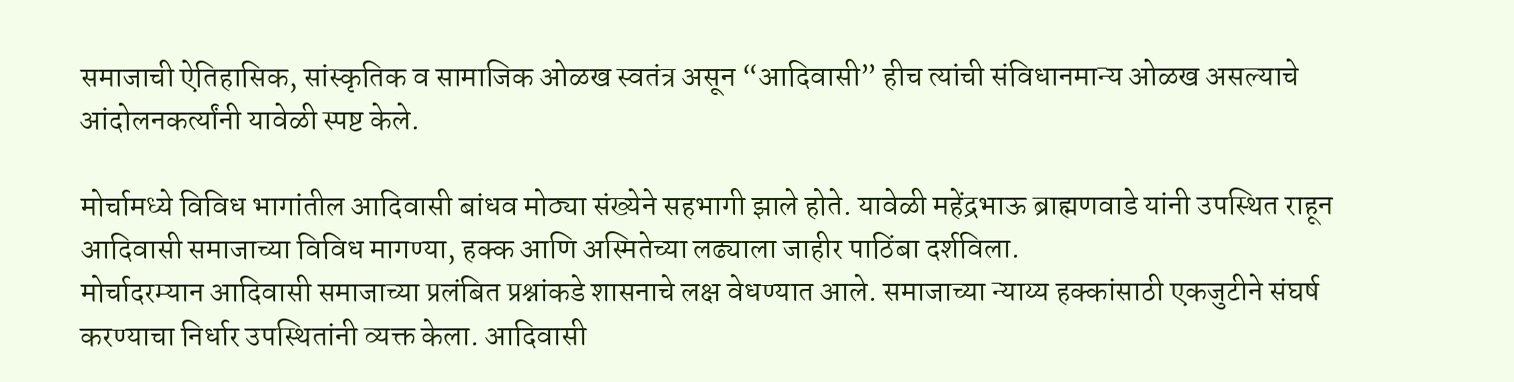समाजाची ऐतिहासिक, सांस्कृतिक व सामाजिक ओळख स्वतंत्र असून “आदिवासी” हीच त्यांची संविधानमान्य ओळख असल्याचे आंदोलनकर्त्यांनी यावेळी स्पष्ट केले.

मोर्चामध्ये विविध भागांतील आदिवासी बांधव मोठ्या संख्येने सहभागी झाले होते. यावेळी महेंद्रभाऊ ब्राह्मणवाडे यांनी उपस्थित राहून आदिवासी समाजाच्या विविध मागण्या, हक्क आणि अस्मितेच्या लढ्याला जाहीर पाठिंबा दर्शविला.
मोर्चादरम्यान आदिवासी समाजाच्या प्रलंबित प्रश्नांकडे शासनाचे लक्ष वेधण्यात आले. समाजाच्या न्याय्य हक्कांसाठी एकजुटीने संघर्ष करण्याचा निर्धार उपस्थितांनी व्यक्त केला. आदिवासी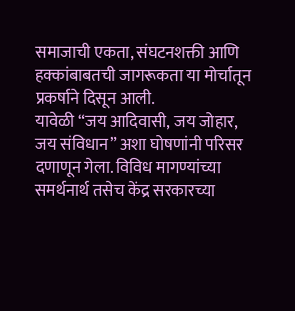समाजाची एकता, संघटनशक्ती आणि हक्कांबाबतची जागरूकता या मोर्चातून प्रकर्षाने दिसून आली.
यावेळी “जय आदिवासी, जय जोहार, जय संविधान” अशा घोषणांनी परिसर दणाणून गेला. विविध मागण्यांच्या समर्थनार्थ तसेच केंद्र सरकारच्या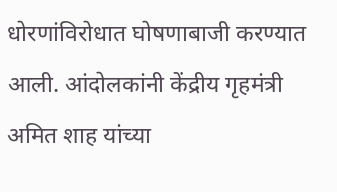धोरणांविरोधात घोषणाबाजी करण्यात आली. आंदोलकांनी केंद्रीय गृहमंत्री अमित शाह यांच्या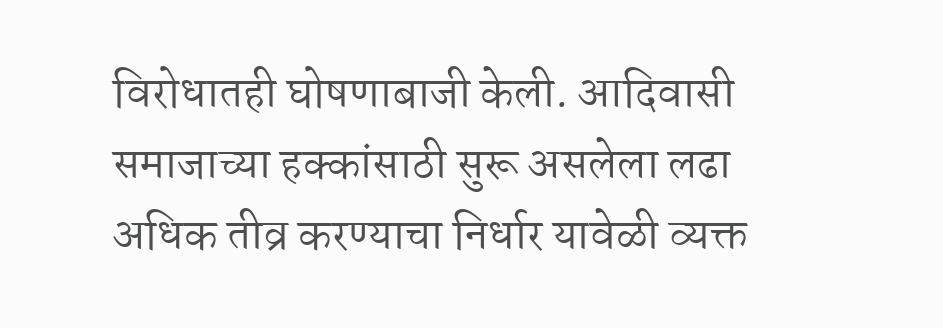विरोधातही घोषणाबाजी केली. आदिवासी समाजाच्या हक्कांसाठी सुरू असलेला लढा अधिक तीव्र करण्याचा निर्धार यावेळी व्यक्त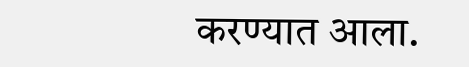करण्यात आला.